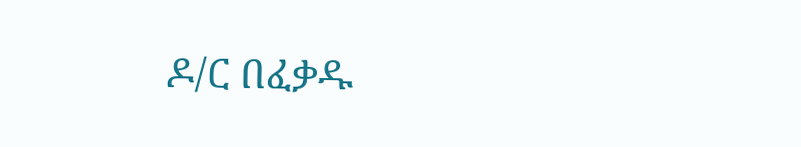ዶ/ር በፈቃዱ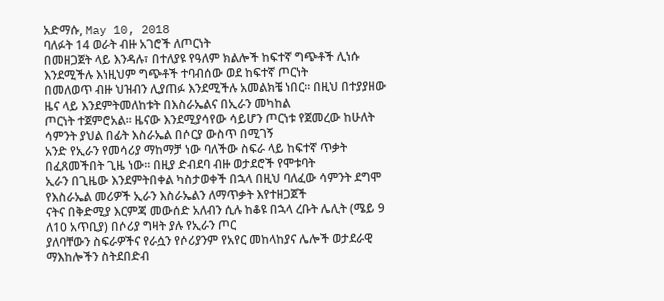አድማሱ, May 10, 2018
ባለፉት 14 ወራት ብዙ አገሮች ለጦርነት
በመዘጋጀት ላይ እንዳሉ፣ በተለያዩ የዓለም ክልሎች ከፍተኛ ግጭቶች ሊነሱ እንደሚችሉ እነዚህም ግጭቶች ተባብሰው ወደ ከፍተኛ ጦርነት
በመለወጥ ብዙ ህዝብን ሊያጠፉ እንደሚችሉ አመልክቼ ነበር። በዚህ በተያያዘው ዜና ላይ እንደምትመለከቱት በእስራኤልና በኢራን መካከል
ጦርነት ተጀምሮአል። ዜናው እንደሚያሳየው ሳይሆን ጦርነቱ የጀመረው ከሁለት ሳምንት ያህል በፊት እስራኤል በሶርያ ውስጥ በሚገኝ
አንድ የኢራን የመሳሪያ ማከማቻ ነው ባለችው ስፍራ ላይ ከፍተኛ ጥቃት በፈጸመችበት ጊዜ ነው። በዚያ ድብደባ ብዙ ወታደሮች የሞቱባት
ኢራን በጊዜው እንደምትበቀል ካስታወቀች በኋላ በዚህ ባለፈው ሳምንት ደግሞ የእስራኤል መሪዎች ኢራን እስራኤልን ለማጥቃት እየተዘጋጀች
ናትና በቅድሚያ እርምጃ መውሰድ አለብን ሲሉ ከቆዩ በኋላ ረቡት ሌሊት (ሜይ 9 ለ10 አጥቢያ) በሶሪያ ግዛት ያሉ የኢራን ጦር
ያለባቸውን ስፍራዎችና የራሷን የሶሪያንም የአየር መከላከያና ሌሎች ወታደራዊ ማእከሎችን ስትደበድብ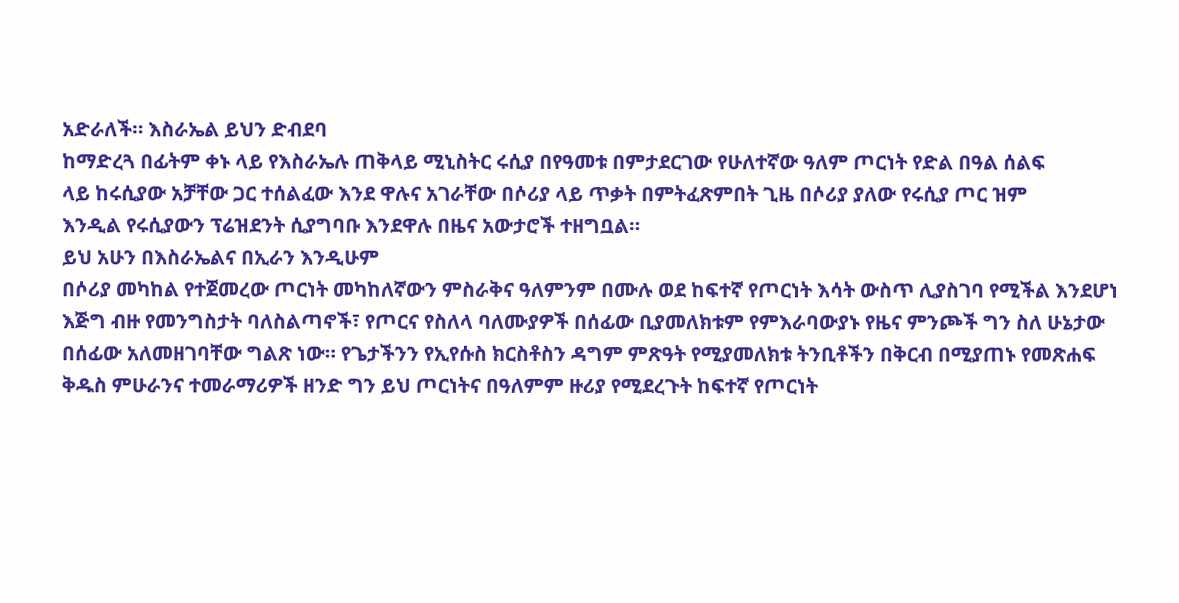አድራለች። እስራኤል ይህን ድብደባ
ከማድረጓ በፊትም ቀኑ ላይ የእስራኤሉ ጠቅላይ ሚኒስትር ሩሲያ በየዓመቱ በምታደርገው የሁለተኛው ዓለም ጦርነት የድል በዓል ሰልፍ
ላይ ከሩሲያው አቻቸው ጋር ተሰልፈው እንደ ዋሉና አገራቸው በሶሪያ ላይ ጥቃት በምትፈጽምበት ጊዜ በሶሪያ ያለው የሩሲያ ጦር ዝም
እንዲል የሩሲያውን ፕሬዝደንት ሲያግባቡ እንደዋሉ በዜና አውታሮች ተዘግቧል።
ይህ አሁን በእስራኤልና በኢራን እንዲሁም
በሶሪያ መካከል የተጀመረው ጦርነት መካከለኛውን ምስራቅና ዓለምንም በሙሉ ወደ ከፍተኛ የጦርነት እሳት ውስጥ ሊያስገባ የሚችል እንደሆነ
እጅግ ብዙ የመንግስታት ባለስልጣኖች፣ የጦርና የስለላ ባለሙያዎች በሰፊው ቢያመለክቱም የምእራባውያኑ የዜና ምንጮች ግን ስለ ሁኔታው
በሰፊው አለመዘገባቸው ግልጽ ነው። የጌታችንን የኢየሱስ ክርስቶስን ዳግም ምጽዓት የሚያመለክቱ ትንቢቶችን በቅርብ በሚያጠኑ የመጽሐፍ
ቅዱስ ምሁራንና ተመራማሪዎች ዘንድ ግን ይህ ጦርነትና በዓለምም ዙሪያ የሚደረጉት ከፍተኛ የጦርነት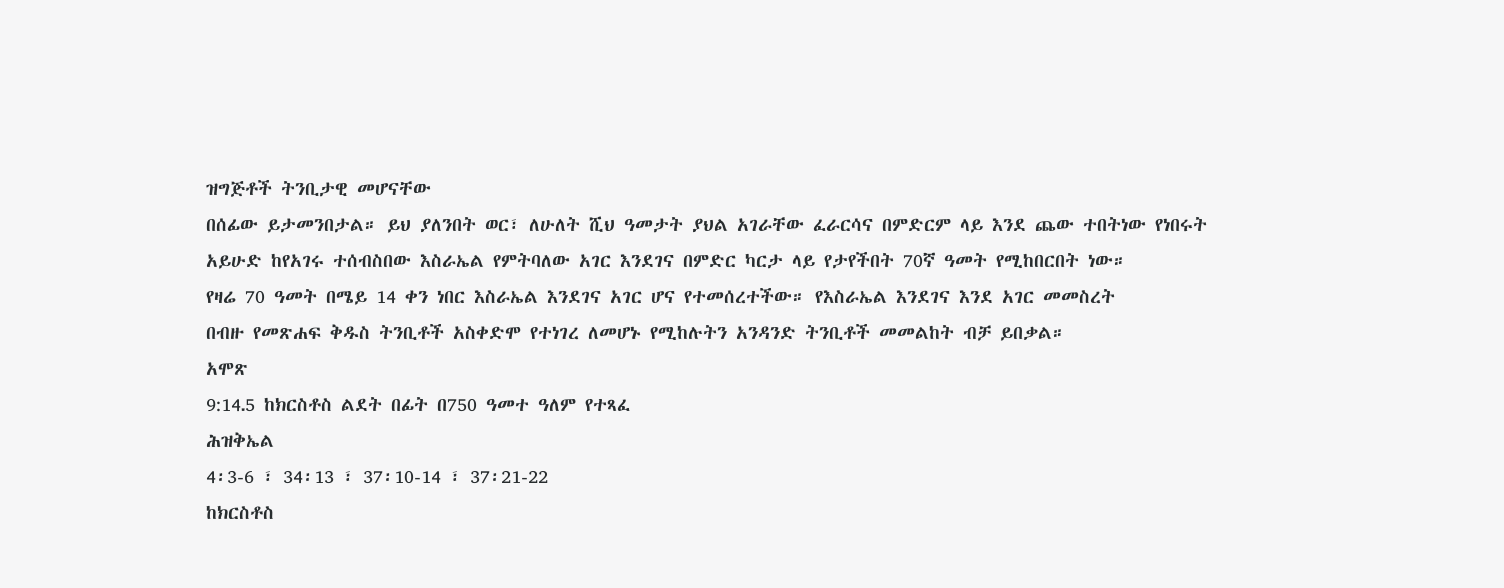ዝግጅቶች ትንቢታዊ መሆናቸው
በሰፊው ይታመንበታል። ይህ ያለንበት ወር፣ ለሁለት ሺህ ዓመታት ያህል አገራቸው ፈራርሳና በምድርም ላይ እንደ ጨው ተበትነው የነበሩት
አይሁድ ከየአገሩ ተሰብስበው እስራኤል የምትባለው አገር እንደገና በምድር ካርታ ላይ የታየችበት 70ኛ ዓመት የሚከበርበት ነው።
የዛሬ 70 ዓመት በሜይ 14 ቀን ነበር እስራኤል እንደገና አገር ሆና የተመሰረተችው። የእስራኤል እንደገና እንደ አገር መመስረት
በብዙ የመጽሐፍ ቅዱስ ትንቢቶች አስቀድሞ የተነገረ ለመሆኑ የሚከሉትን አንዳንድ ትንቢቶች መመልከት ብቻ ይበቃል።
አሞጽ
9:14᎐5 ከክርስቶስ ልደት በፊት በ750 ዓመተ ዓለም የተጻፈ
ሕዝቅኤል
4፡3-6 ፣ 34፡13 ፣ 37፡10-14 ፣ 37፡21-22
ከክርስቶስ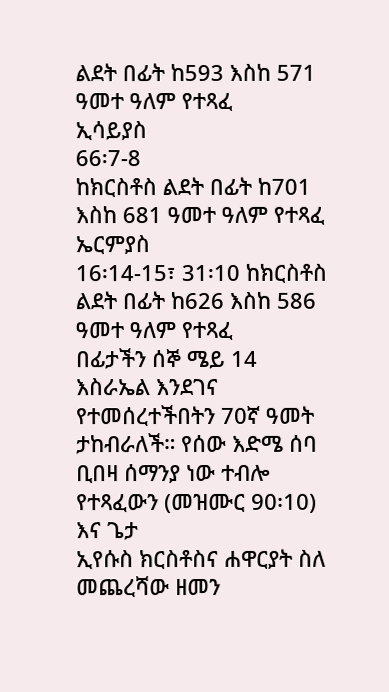ልደት በፊት ከ593 እስከ 571 ዓመተ ዓለም የተጻፈ
ኢሳይያስ
66፡7-8
ከክርስቶስ ልደት በፊት ከ701 እስከ 681 ዓመተ ዓለም የተጻፈ
ኤርምያስ
16፡14-15፣ 31፡10 ከክርስቶስ ልደት በፊት ከ626 እስከ 586 ዓመተ ዓለም የተጻፈ
በፊታችን ሰኞ ሜይ 14 እስራኤል እንደገና
የተመሰረተችበትን 70ኛ ዓመት ታከብራለች። የሰው እድሜ ሰባ ቢበዛ ሰማንያ ነው ተብሎ የተጻፈውን (መዝሙር 90፡10) እና ጌታ
ኢየሱስ ክርስቶስና ሐዋርያት ስለ መጨረሻው ዘመን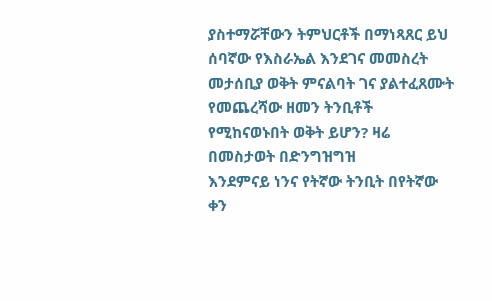ያስተማሯቸውን ትምህርቶች በማነጻጸር ይህ ሰባኛው የእስራኤል እንደገና መመስረት
መታሰቢያ ወቅት ምናልባት ገና ያልተፈጸሙት የመጨረሻው ዘመን ትንቢቶች የሚከናወኑበት ወቅት ይሆን? ዛሬ በመስታወት በድንግዝግዝ
እንደምናይ ነንና የትኛው ትንቢት በየትኛው ቀን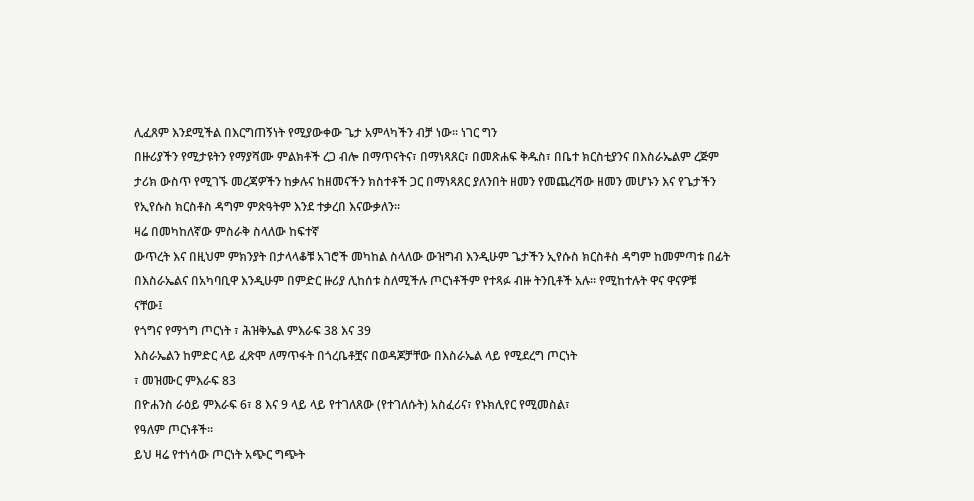ሊፈጸም እንደሚችል በእርግጠኝነት የሚያውቀው ጌታ አምላካችን ብቻ ነው። ነገር ግን
በዙሪያችን የሚታዩትን የማያሻሙ ምልክቶች ረጋ ብሎ በማጥናትና፣ በማነጻጸር፣ በመጽሐፍ ቅዱስ፣ በቤተ ክርስቲያንና በእስራኤልም ረጅም
ታሪክ ውስጥ የሚገኙ መረጃዎችን ከቃሉና ከዘመናችን ክስተቶች ጋር በማነጻጸር ያለንበት ዘመን የመጨረሻው ዘመን መሆኑን እና የጌታችን
የኢየሱስ ክርስቶስ ዳግም ምጽዓትም እንደ ተቃረበ እናውቃለን።
ዛሬ በመካከለኛው ምስራቅ ስላለው ከፍተኛ
ውጥረት እና በዚህም ምክንያት በታላላቆቹ አገሮች መካከል ስላለው ውዝግብ እንዲሁም ጌታችን ኢየሱስ ክርስቶስ ዳግም ከመምጣቱ በፊት
በእስራኤልና በአካባቢዋ እንዲሁም በምድር ዙሪያ ሊከሰቱ ስለሚችሉ ጦርነቶችም የተጻፉ ብዙ ትንቢቶች አሉ። የሚከተሉት ዋና ዋናዎቹ
ናቸው፤
የጎግና የማጎግ ጦርነት ፣ ሕዝቅኤል ምእራፍ 38 እና 39
እስራኤልን ከምድር ላይ ፈጽሞ ለማጥፋት በጎረቤቶቿና በወዳጆቻቸው በእስራኤል ላይ የሚደረግ ጦርነት
፣ መዝሙር ምእራፍ 83
በዮሐንስ ራዕይ ምእራፍ 6፣ 8 እና 9 ላይ ላይ የተገለጸው (የተገለሱት) አስፈሪና፣ የኑክሊየር የሚመስል፣
የዓለም ጦርነቶች።
ይህ ዛሬ የተነሳው ጦርነት አጭር ግጭት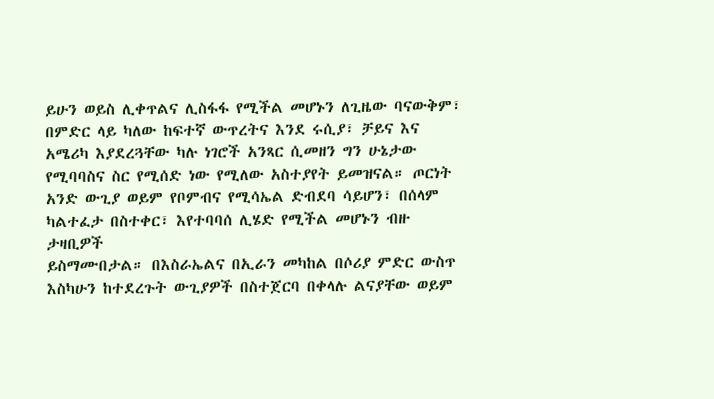ይሁን ወይስ ሊቀጥልና ሊስፋፋ የሚችል መሆኑን ለጊዜው ባናውቅም፣ በምድር ላይ ካለው ከፍተኛ ውጥረትና እንደ ሩሲያ፣ ቻይና እና
አሜሪካ እያደረጓቸው ካሉ ነገሮች አንጻር ሲመዘን ግን ሁኔታው የሚባባስና ስር የሚሰድ ነው የሚለው አስተያየት ይመዝናል። ጦርነት
አንድ ውጊያ ወይም የቦምብና የሚሳኤል ድብደባ ሳይሆን፣ በሰላም ካልተፈታ በስተቀር፣ እየተባባሰ ሊሄድ የሚችል መሆኑን ብዙ ታዛቢዎች
ይስማሙበታል። በእስራኤልና በኢራን መካከል በሶሪያ ምድር ውስጥ እስካሁን ከተደረጉት ውጊያዎች በስተጀርባ በቀላሉ ልናያቸው ወይም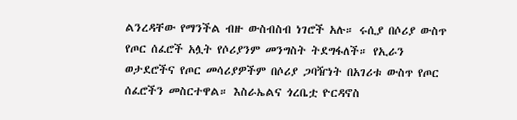ልንረዳቸው የማንችል ብዙ ውስብስብ ነገሮች አሉ። ሩሲያ በሶሪያ ውስጥ የጦር ሰፈሮች አሏት የሶሪያንም መንግስት ትደግፋለች። የኢራን
ወታደሮችና የጦር መሳሪያዎችም በሶሪያ ጋባዥነት በአገሪቱ ውስጥ የጦር ሰፈሮችን መስርተዋል። እስራኤልና ጎረቤቷ ዮርዳኖስ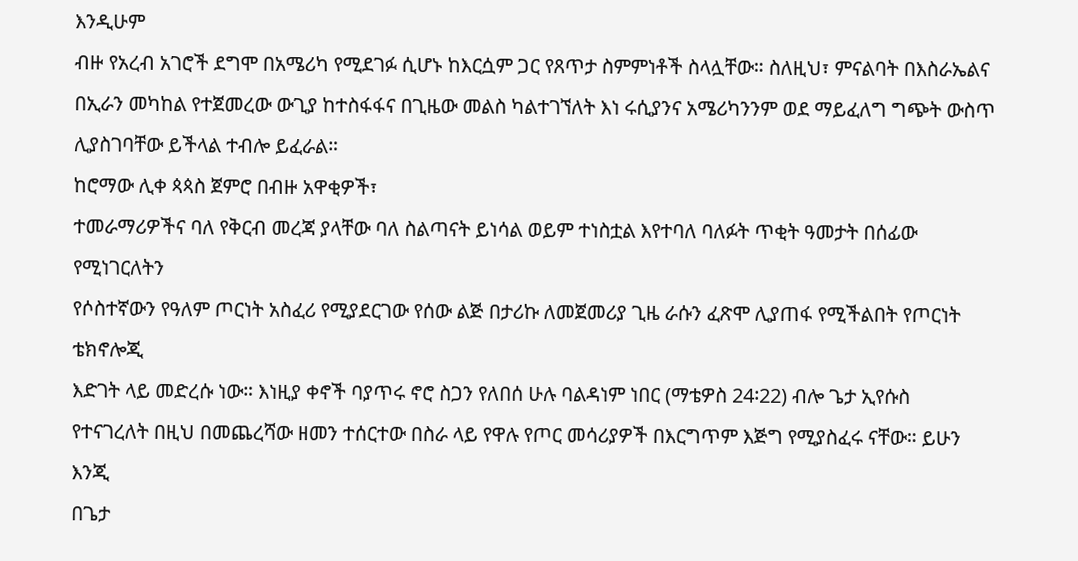እንዲሁም
ብዙ የአረብ አገሮች ደግሞ በአሜሪካ የሚደገፉ ሲሆኑ ከእርሷም ጋር የጸጥታ ስምምነቶች ስላሏቸው። ስለዚህ፣ ምናልባት በእስራኤልና
በኢራን መካከል የተጀመረው ውጊያ ከተስፋፋና በጊዜው መልስ ካልተገኘለት እነ ሩሲያንና አሜሪካንንም ወደ ማይፈለግ ግጭት ውስጥ ሊያስገባቸው ይችላል ተብሎ ይፈራል።
ከሮማው ሊቀ ጳጳስ ጀምሮ በብዙ አዋቂዎች፣
ተመራማሪዎችና ባለ የቅርብ መረጃ ያላቸው ባለ ስልጣናት ይነሳል ወይም ተነስቷል እየተባለ ባለፉት ጥቂት ዓመታት በሰፊው የሚነገርለትን
የሶስተኛውን የዓለም ጦርነት አስፈሪ የሚያደርገው የሰው ልጅ በታሪኩ ለመጀመሪያ ጊዜ ራሱን ፈጽሞ ሊያጠፋ የሚችልበት የጦርነት ቴክኖሎጂ
እድገት ላይ መድረሱ ነው። እነዚያ ቀኖች ባያጥሩ ኖሮ ስጋን የለበሰ ሁሉ ባልዳነም ነበር (ማቴዎስ 24፡22) ብሎ ጌታ ኢየሱስ
የተናገረለት በዚህ በመጨረሻው ዘመን ተሰርተው በስራ ላይ የዋሉ የጦር መሳሪያዎች በእርግጥም እጅግ የሚያስፈሩ ናቸው። ይሁን እንጂ
በጌታ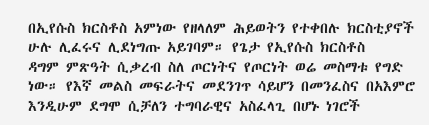በኢየሱስ ክርስቶስ አምነው የዘላለም ሕይወትን የተቀበሉ ክርስቲያኖች ሁሉ ሊፈሩና ሊደነግጡ አይገባም። የጌታ የኢየሱስ ክርስቶስ
ዳግም ምጽዓት ሲቃረብ ስለ ጦርነትና የጦርነት ወሬ መስማቱ የግድ ነው። የእኛ መልስ መፍራትና መደንገጥ ሳይሆን በመንፈስና በአእምሮ
እንዲሁም ደግሞ ሲቻለን ተግባራዊና አስፈላጊ በሆኑ ነገሮች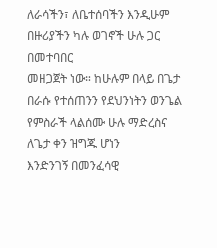ለራሳችን፣ ለቤተሰባችን እንዲሁም በዙሪያችን ካሉ ወገኖች ሁሉ ጋር በመተባበር
መዘጋጀት ነው። ከሁሉም በላይ በጌታ በራሱ የተሰጠንን የደህንነትን ወንጌል የምስራች ላልሰሙ ሁሉ ማድረስና ለጌታ ቀን ዝግጁ ሆነን
እንድንገኝ በመንፈሳዊ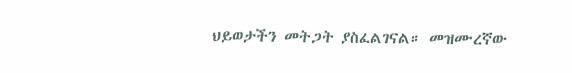ህይወታችን መትጋት ያስፈልገናል። መዝሙረኛው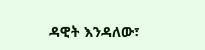ዳዊት እንዳለው፣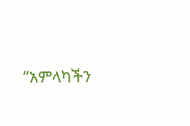“አምላካችን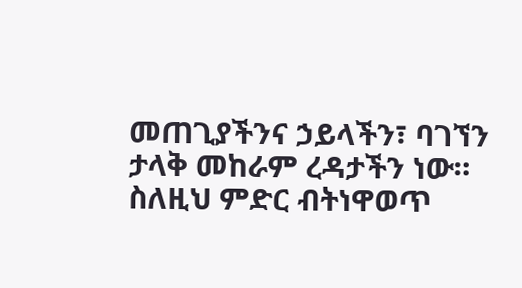መጠጊያችንና ኃይላችን፣ ባገኘን
ታላቅ መከራም ረዳታችን ነው። ስለዚህ ምድር ብትነዋወጥ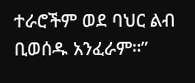ተራሮችም ወደ ባህር ልብ ቢወሰዱ አንፈራም።”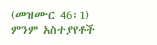(መዝሙር 46፡1)
ምንም አስተያየቶች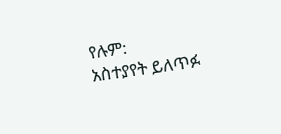የሉም:
አስተያየት ይለጥፉ